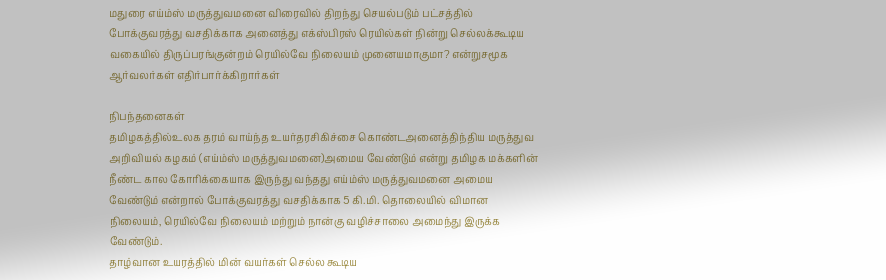மதுரை எய்ம்ஸ் மருத்துவமனை விரைவில் திறந்து செயல்படும் பட்சத்தில் போக்குவரத்து வசதிக்காக அனைத்து எக்ஸ்பிரஸ் ரெயில்கள் நின்று செல்லக்கூடிய வகையில் திருப்பரங்குன்றம் ரெயில்வே நிலையம் முனையமாகுமா? என்றுசமூக ஆர்வலர்கள் எதிர்பார்க்கிறார்கள்

நிபந்தனைகள்
தமிழகத்தில்உலக தரம் வாய்ந்த உயர்தரசிகிச்சை கொண்டஅனைத்திந்திய மருத்துவ அறிவியல் கழகம் (எய்ம்ஸ் மருத்துவமனை)அமைய வேண்டும் என்று தமிழக மக்களின் நீண்ட கால கோரிக்கையாக இருந்து வந்தது எய்ம்ஸ் மருத்துவமனை அமைய வேண்டும் என்றால் போக்குவரத்து வசதிக்காக 5 கி.மி. தொலையில் விமான நிலையம், ரெயில்வே நிலையம் மற்றும் நான்கு வழிச்சாலை அமைந்து இருக்க வேண்டும்.
தாழ்வான உயரத்தில் மின் வயர்கள் செல்ல கூடிய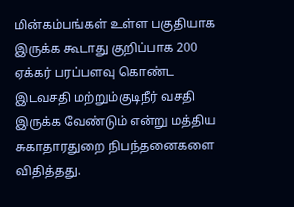மின்கம்பங்கள் உள்ள பகுதியாக இருக்க கூடாது குறிப்பாக 200 ஏக்கர் பரப்பளவு கொண்ட இடவசதி மற்றும்குடிநீர் வசதி இருக்க வேண்டும் என்று மத்திய சுகாதாரதுறை நிபந்தனைகளை விதித்தது.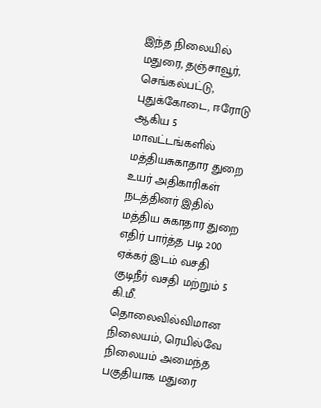இந்த நிலையில் மதுரை, தஞ்சாவூர், செங்கல்பட்டு, புதுக்கோடை, ஈரோடு ஆகிய 5 மாவட்டங்களில் மத்தியசுகாதார துறை உயர் அதிகாரிகள் நடத்தினர் இதில் மத்திய சுகாதார துறை எதிர் பார்த்த படி 200 ஏக்கர் இடம் வசதி குடிநீர் வசதி மற்றும் 5 கி.மீ. தொலைவில்விமான நிலையம், ரெயில்வே நிலையம் அமைந்த பகுதியாக மதுரை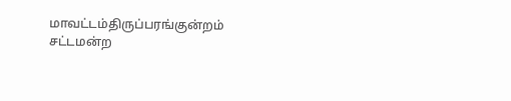மாவட்டம்திருப்பரங்குன்றம் சட்டமன்ற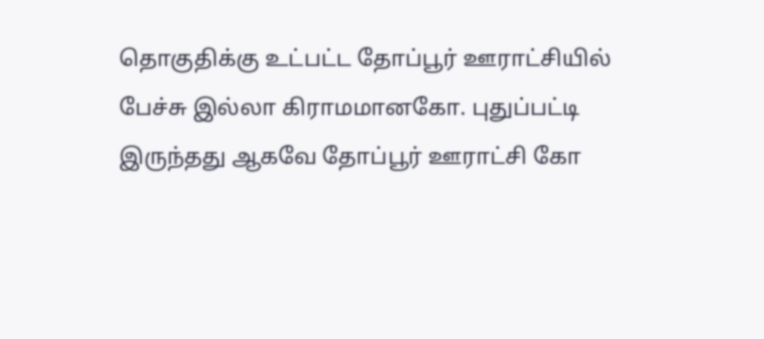தொகுதிக்கு உட்பட்ட தோப்பூர் ஊராட்சியில் பேச்சு இல்லா கிராமமானகோ. புதுப்பட்டி இருந்தது ஆகவே தோப்பூர் ஊராட்சி கோ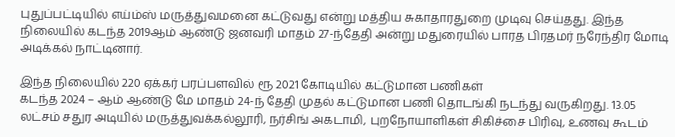புதுப்பட்டியில் எய்ம்ஸ் மருத்துவமனை கட்டுவது என்று மத்திய சுகாதாரதுறை முடிவு செய்தது. இந்த நிலையில் கடந்த 2019ஆம் ஆண்டு ஜனவரி மாதம் 27-ந்தேதி அன்று மதுரையில் பாரத பிரதமர் நரேந்திர மோடி அடிக்கல் நாட்டினார்.

இந்த நிலையில் 220 ஏக்கர் பரப்பளவில் ரூ 2021 கோடியில் கட்டுமான பணிகள்
கடந்த 2024 – ஆம் ஆண்டு மே மாதம் 24-ந் தேதி முதல் கட்டுமான பணி தொடங்கி நடந்து வருகிறது. 13.05 லட்சம் சதுர அடியில் மருத்துவக்கல்லூரி, நர்சிங் அகடாமி, புறநோயாளிகள் சிகிச்சை பிரிவு, உணவு கூடம்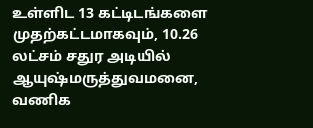உள்ளிட 13 கட்டிடங்களை முதற்கட்டமாகவும், 10.26 லட்சம் சதுர அடியில் ஆயுஷ்மருத்துவமனை, வணிக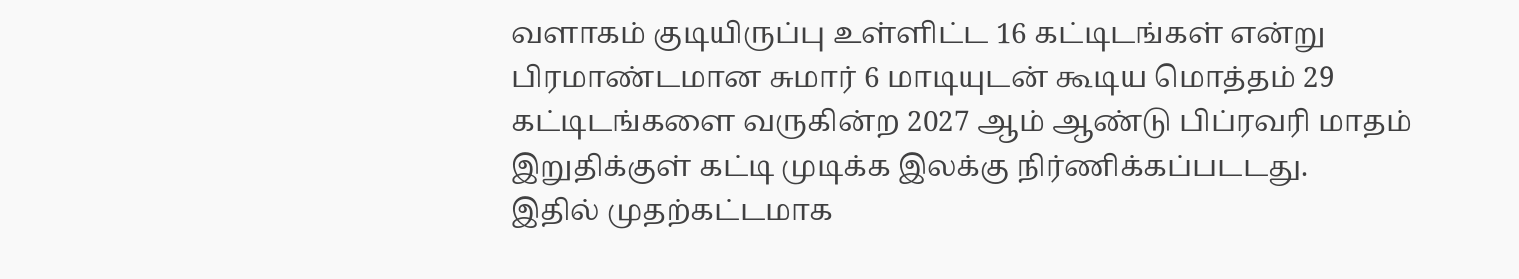வளாகம் குடியிருப்பு உள்ளிட்ட 16 கட்டிடங்கள் என்று பிரமாண்டமான சுமார் 6 மாடியுடன் கூடிய மொத்தம் 29 கட்டிடங்களை வருகின்ற 2027 ஆம் ஆண்டு பிப்ரவரி மாதம் இறுதிக்குள் கட்டி முடிக்க இலக்கு நிர்ணிக்கப்படடது.
இதில் முதற்கட்டமாக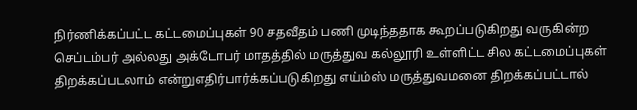நிர்ணிக்கப்பட்ட கட்டமைப்புகள் 90 சதவீதம் பணி முடிந்ததாக கூறப்படுகிறது வருகின்ற செப்டம்பர் அல்லது அக்டோபர் மாதத்தில் மருத்துவ கல்லூரி உள்ளிட்ட சில கட்டமைப்புகள் திறக்கப்படலாம் என்றுஎதிர்பார்க்கப்படுகிறது எய்ம்ஸ் மருத்துவமனை திறக்கப்பட்டால்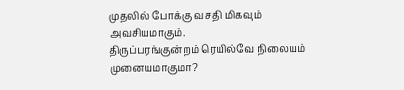முதலில் போக்கு வசதி மிகவும் அவசியமாகும்.
திருப்பரங்குன்றம் ரெயில்வே நிலையம் முனையமாகுமா?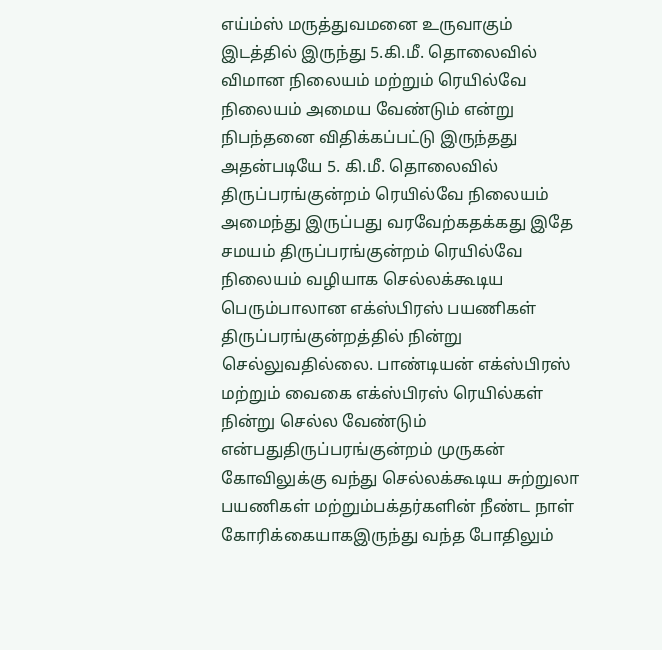எய்ம்ஸ் மருத்துவமனை உருவாகும் இடத்தில் இருந்து 5.கி.மீ. தொலைவில் விமான நிலையம் மற்றும் ரெயில்வே நிலையம் அமைய வேண்டும் என்று நிபந்தனை விதிக்கப்பட்டு இருந்தது அதன்படியே 5. கி.மீ. தொலைவில் திருப்பரங்குன்றம் ரெயில்வே நிலையம் அமைந்து இருப்பது வரவேற்கதக்கது இதே சமயம் திருப்பரங்குன்றம் ரெயில்வே நிலையம் வழியாக செல்லக்கூடிய பெரும்பாலான எக்ஸ்பிரஸ் பயணிகள் திருப்பரங்குன்றத்தில் நின்று செல்லுவதில்லை. பாண்டியன் எக்ஸ்பிரஸ் மற்றும் வைகை எக்ஸ்பிரஸ் ரெயில்கள் நின்று செல்ல வேண்டும் என்பதுதிருப்பரங்குன்றம் முருகன் கோவிலுக்கு வந்து செல்லக்கூடிய சுற்றுலா பயணிகள் மற்றும்பக்தர்களின் நீண்ட நாள் கோரிக்கையாகஇருந்து வந்த போதிலும்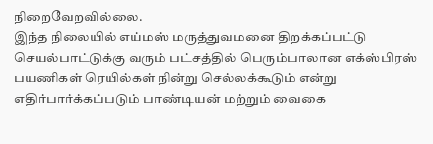நிறைவேறவில்லை.
இந்த நிலையில் எய்மஸ் மருத்துவமனை திறக்கப்பட்டு செயல்பாட்டுக்கு வரும் பட்சத்தில் பெரும்பாலான எக்ஸ்பிரஸ் பயணிகள் ரெயில்கள் நின்று செல்லக்கூடும் என்று எதிர்பார்க்கப்படும் பாண்டியன் மற்றும் வைகை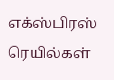எக்ஸ்பிரஸ் ரெயில்கள்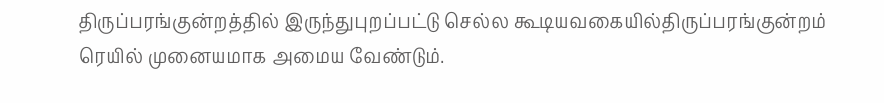திருப்பரங்குன்றத்தில் இருந்துபுறப்பட்டு செல்ல கூடியவகையில்திருப்பரங்குன்றம் ரெயில் முனையமாக அமைய வேண்டும்.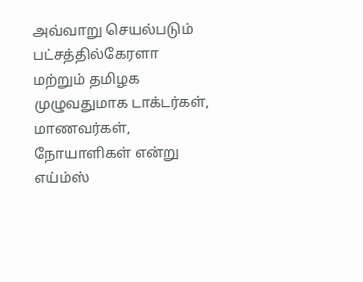அவ்வாறு செயல்படும் பட்சத்தில்கேரளா மற்றும் தமிழக முழுவதுமாக டாக்டர்கள், மாணவர்கள், நோயாளிகள் என்று எய்ம்ஸ்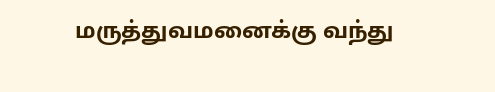மருத்துவமனைக்கு வந்து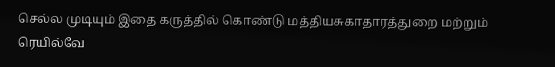செல்ல முடியும் இதை கருத்தில் கொண்டு மத்தியசுகாதாரத்துறை மற்றும் ரெயில்வே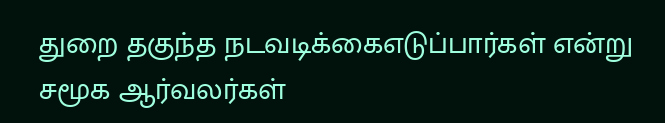துறை தகுந்த நடவடிக்கைஎடுப்பார்கள் என்று சமூக ஆர்வலர்கள்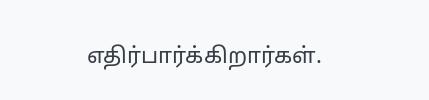எதிர்பார்க்கிறார்கள்.